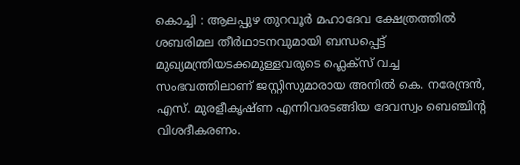കൊച്ചി : ആലപ്പുഴ തുറവൂർ മഹാദേവ ക്ഷേത്രത്തിൽ ശബരിമല തീർഥാടനവുമായി ബന്ധപ്പെട്ട് മുഖ്യമന്ത്രിയടക്കമുള്ളവരുടെ ഫ്ലെക്സ് വച്ച സംഭവത്തിലാണ് ജസ്റ്റിസുമാരായ അനിൽ കെ. നരേന്ദ്രൻ, എസ്. മുരളീകൃഷ്ണ എന്നിവരടങ്ങിയ ദേവസ്വം ബെഞ്ചിന്റ വിശദീകരണം.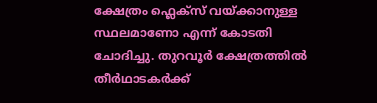ക്ഷേത്രം ഫ്ലെക്സ് വയ്ക്കാനുള്ള സ്ഥലമാണോ എന്ന് കോടതി ചോദിച്ചു. തുറവൂർ ക്ഷേത്രത്തിൽ തീർഥാടകർക്ക്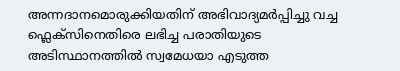അന്നദാനമൊരുക്കിയതിന് അഭിവാദ്യമർപ്പിച്ചു വച്ച ഫ്ലെക്സിനെതിരെ ലഭിച്ച പരാതിയുടെ അടിസ്ഥാനത്തിൽ സ്വമേധയാ എടുത്ത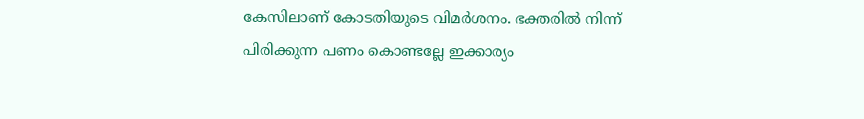കേസിലാണ് കോടതിയുടെ വിമർശനം. ഭക്തരിൽ നിന്ന് പിരിക്കുന്ന പണം കൊണ്ടല്ലേ ഇക്കാര്യം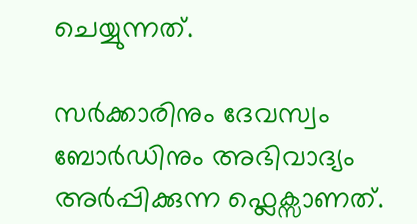ചെയ്യുന്നത്.

സർക്കാരിനും ദേവസ്വം ബോർഡിനും അഭിവാദ്യം അർപ്പിക്കുന്ന ഫ്ലെക്സാണത്.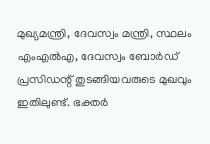മുഖ്യമന്ത്രി, ദേവസ്വം മന്ത്രി, സ്ഥലം എംഎൽഎ, ദേവസ്വം ബോർഡ് പ്രസിഡന്റ് തുടങ്ങിയവരുടെ മുഖവും ഇതിലുണ്ട്. ഭക്തർ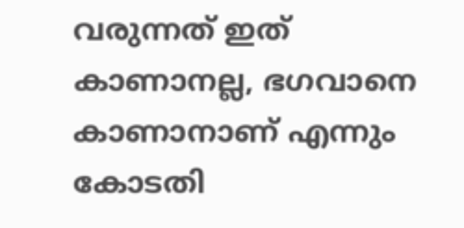വരുന്നത് ഇത് കാണാനല്ല, ഭഗവാനെ കാണാനാണ് എന്നും കോടതി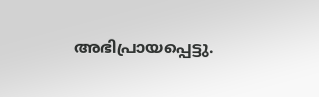അഭിപ്രായപ്പെട്ടു.